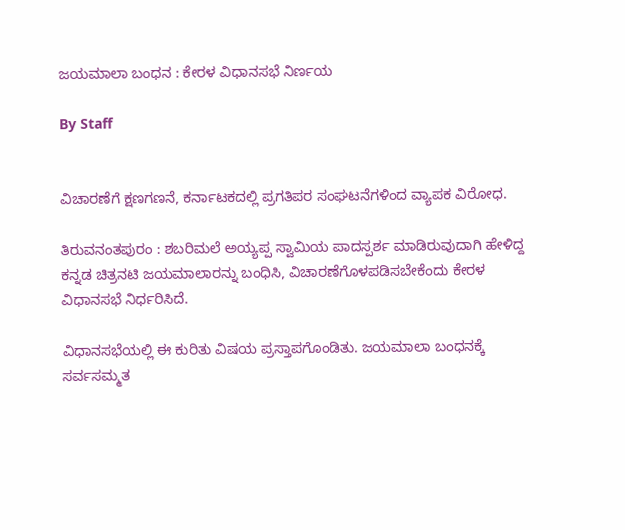ಜಯಮಾಲಾ ಬಂಧನ : ಕೇರಳ ವಿಧಾನಸಭೆ ನಿರ್ಣಯ

By Staff


ವಿಚಾರಣೆಗೆ ಕ್ಷಣಗಣನೆ, ಕರ್ನಾಟಕದಲ್ಲಿ ಪ್ರಗತಿಪರ ಸಂಘಟನೆಗಳಿಂದ ವ್ಯಾಪಕ ವಿರೋಧ.

ತಿರುವನಂತಪುರಂ : ಶಬರಿಮಲೆ ಅಯ್ಯಪ್ಪ ಸ್ವಾಮಿಯ ಪಾದಸ್ಪರ್ಶ ಮಾಡಿರುವುದಾಗಿ ಹೇಳಿದ್ದ ಕನ್ನಡ ಚಿತ್ರನಟಿ ಜಯಮಾಲಾರನ್ನು ಬಂಧಿಸಿ, ವಿಚಾರಣೆಗೊಳಪಡಿಸಬೇಕೆಂದು ಕೇರಳ ವಿಧಾನಸಭೆ ನಿರ್ಧರಿಸಿದೆ.

ವಿಧಾನಸಭೆಯಲ್ಲಿ ಈ ಕುರಿತು ವಿಷಯ ಪ್ರಸ್ತಾಪಗೊಂಡಿತು. ಜಯಮಾಲಾ ಬಂಧನಕ್ಕೆ ಸರ್ವಸಮ್ಮತ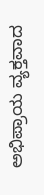ಅಭಿಪ್ರಾಯ ವ್ಯಕ್ತವಾದ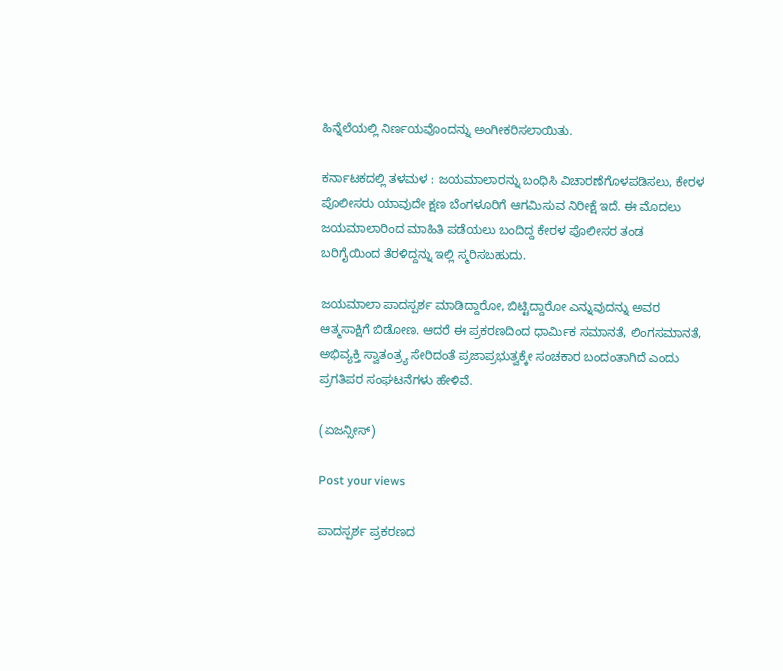ಹಿನ್ನೆಲೆಯಲ್ಲಿ ನಿರ್ಣಯವೊಂದನ್ನು ಅಂಗೀಕರಿಸಲಾಯಿತು.

ಕರ್ನಾಟಕದಲ್ಲಿ ತಳಮಳ : ಜಯಮಾಲಾರನ್ನು ಬಂಧಿಸಿ ವಿಚಾರಣೆಗೊಳಪಡಿಸಲು, ಕೇರಳ ಪೊಲೀಸರು ಯಾವುದೇ ಕ್ಷಣ ಬೆಂಗಳೂರಿಗೆ ಆಗಮಿಸುವ ನಿರೀಕ್ಷೆ ಇದೆ. ಈ ಮೊದಲು ಜಯಮಾಲಾರಿಂದ ಮಾಹಿತಿ ಪಡೆಯಲು ಬಂದಿದ್ದ ಕೇರಳ ಪೊಲೀಸರ ತಂಡ ಬರಿಗೈಯಿಂದ ತೆರಳಿದ್ದನ್ನು ಇಲ್ಲಿ ಸ್ಮರಿಸಬಹುದು.

ಜಯಮಾಲಾ ಪಾದಸ್ಪರ್ಶ ಮಾಡಿದ್ದಾರೋ, ಬಿಟ್ಟಿದ್ದಾರೋ ಎನ್ನುವುದನ್ನು ಅವರ ಆತ್ಮಸಾಕ್ಷಿಗೆ ಬಿಡೋಣ. ಆದರೆ ಈ ಪ್ರಕರಣದಿಂದ ಧಾರ್ಮಿಕ ಸಮಾನತೆ, ಲಿಂಗಸಮಾನತೆ, ಅಭಿವ್ಯಕ್ತಿ ಸ್ವಾತಂತ್ರ್ಯ ಸೇರಿದಂತೆ ಪ್ರಜಾಪ್ರಭುತ್ವಕ್ಕೇ ಸಂಚಕಾರ ಬಂದಂತಾಗಿದೆ ಎಂದು ಪ್ರಗತಿಪರ ಸಂಘಟನೆಗಳು ಹೇಳಿವೆ.

(ಏಜನ್ಸೀಸ್‌)

Post your views

ಪಾದಸ್ಪರ್ಶ ಪ್ರಕರಣದ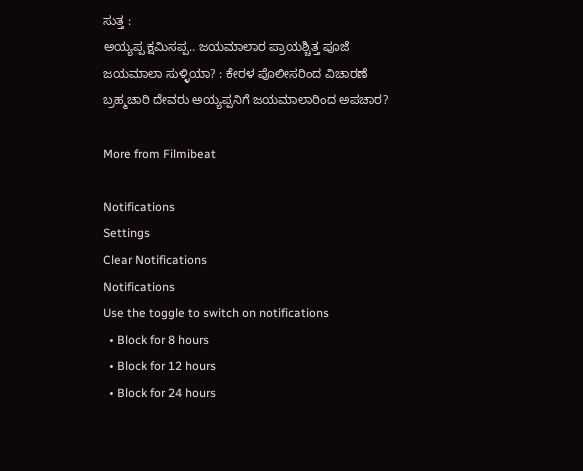ಸುತ್ತ :
ಅಯ್ಯಪ್ಪ ಕ್ಷಮಿಸಪ್ಪ.. ಜಯಮಾಲಾರ ಪ್ರಾಯಶ್ಚಿತ್ತ ಪೂಜೆ
ಜಯಮಾಲಾ ಸುಳ್ಳಿಯಾ? : ಕೇರಳ ಪೊಲೀಸರಿಂದ ವಿಚಾರಣೆ
ಬ್ರಹ್ಮಚಾರಿ ದೇವರು ಅಯ್ಯಪ್ಪನಿಗೆ ಜಯಮಾಲಾರಿಂದ ಅಪಚಾರ?

More from Filmibeat

Notifications
Settings
Clear Notifications
Notifications
Use the toggle to switch on notifications
  • Block for 8 hours
  • Block for 12 hours
  • Block for 24 hours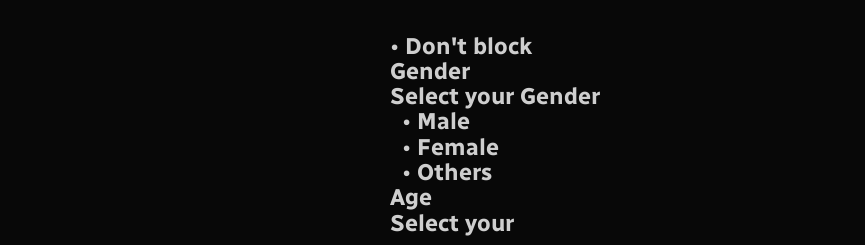• Don't block
Gender
Select your Gender
  • Male
  • Female
  • Others
Age
Select your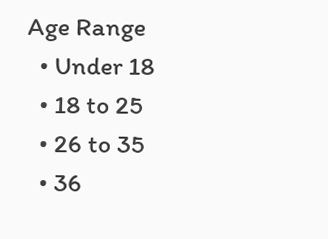Age Range
  • Under 18
  • 18 to 25
  • 26 to 35
  • 36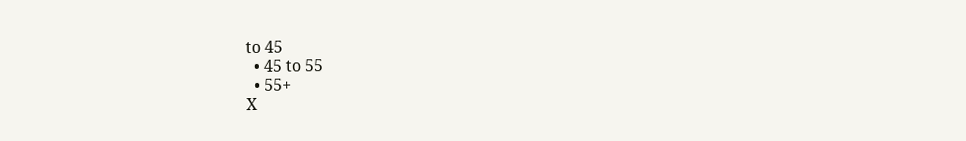to 45
  • 45 to 55
  • 55+
X